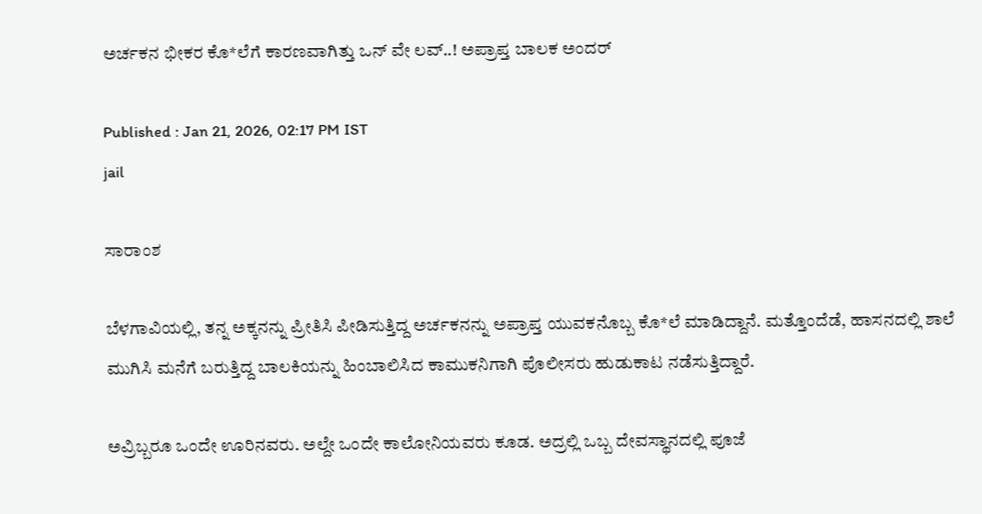ಅರ್ಚಕನ ಭೀಕರ ಕೊ*ಲೆಗೆ ಕಾರಣವಾಗಿತ್ತು ಒನ್ ವೇ ಲವ್..! ಅಪ್ರಾಪ್ತ ಬಾಲಕ ಅಂದರ್

Published : Jan 21, 2026, 02:17 PM IST
jail

ಸಾರಾಂಶ

ಬೆಳಗಾವಿಯಲ್ಲಿ, ತನ್ನ ಅಕ್ಕನನ್ನು ಪ್ರೀತಿಸಿ ಪೀಡಿಸುತ್ತಿದ್ದ ಅರ್ಚಕನನ್ನು ಅಪ್ರಾಪ್ತ ಯುವಕನೊಬ್ಬ ಕೊ*ಲೆ ಮಾಡಿದ್ದಾನೆ. ಮತ್ತೊಂದೆಡೆ, ಹಾಸನದಲ್ಲಿ ಶಾಲೆ ಮುಗಿಸಿ ಮನೆಗೆ ಬರುತ್ತಿದ್ದ ಬಾಲಕಿಯನ್ನು ಹಿಂಬಾಲಿಸಿದ ಕಾಮುಕನಿಗಾಗಿ ಪೊಲೀಸರು ಹುಡುಕಾಟ ನಡೆಸುತ್ತಿದ್ದಾರೆ.

ಅವ್ರಿಬ್ಬರೂ ಒಂದೇ ಊರಿನವರು. ಅಲ್ದೇ ಒಂದೇ ಕಾಲೋನಿಯವರು ಕೂಡ. ಅದ್ರಲ್ಲಿ ಒಬ್ಬ ದೇವಸ್ಥಾನದಲ್ಲಿ ಪೂಜೆ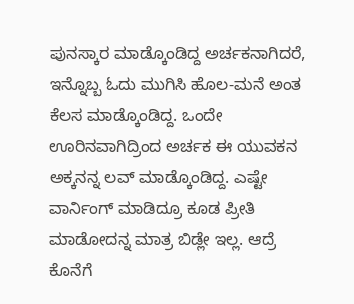ಪುನಸ್ಕಾರ ಮಾಡ್ಕೊಂಡಿದ್ದ ಅರ್ಚಕನಾಗಿದರೆ, ಇನ್ನೊಬ್ಬ ಓದು ಮುಗಿಸಿ ಹೊಲ-ಮನೆ ಅಂತ ಕೆಲಸ ಮಾಡ್ಕೊಂಡಿದ್ದ. ಒಂದೇ ಊರಿನವಾಗಿದ್ರಿಂದ ಅರ್ಚಕ ಈ ಯುವಕನ ಅಕ್ಕನನ್ನ ಲವ್ ಮಾಡ್ಕೊಂಡಿದ್ದ. ಎಷ್ಟೇ ವಾರ್ನಿಂಗ್ ಮಾಡಿದ್ರೂ ಕೂಡ ಪ್ರೀತಿ ಮಾಡೋದನ್ನ ಮಾತ್ರ ಬಿಡ್ಲೇ ಇಲ್ಲ. ಆದ್ರೆ ಕೊನೆಗೆ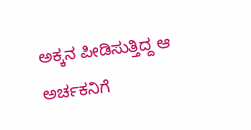ಅಕ್ಕನ ಪೀಡಿಸುತ್ತಿದ್ದ ಆ ಅರ್ಚಕನಿಗೆ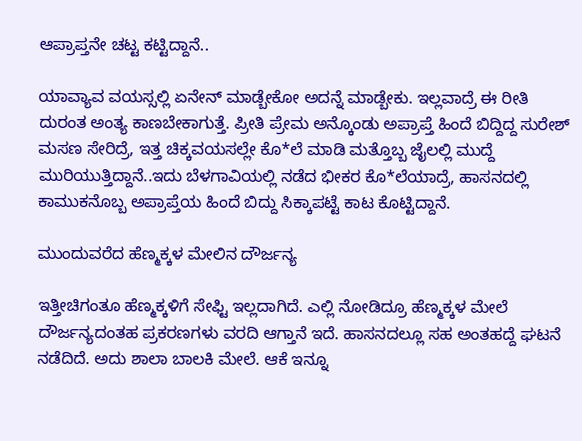ಆಪ್ರಾಪ್ತನೇ ಚಟ್ಟ ಕಟ್ಟಿದ್ದಾನೆ..

ಯಾವ್ಯಾವ ವಯಸ್ಸಲ್ಲಿ ಏನೇನ್ ಮಾಡ್ಬೇಕೋ ಅದನ್ನೆ ಮಾಡ್ಬೇಕು. ಇಲ್ಲವಾದ್ರೆ ಈ ರೀತಿ ದುರಂತ ಅಂತ್ಯ ಕಾಣಬೇಕಾಗುತ್ತೆ. ಪ್ರೀತಿ ಪ್ರೇಮ ಅನ್ಕೊಂಡು ಅಪ್ರಾಪ್ತೆ ಹಿಂದೆ ಬಿದ್ದಿದ್ದ ಸುರೇಶ್ ಮಸಣ ಸೇರಿದ್ರೆ, ಇತ್ತ ಚಿಕ್ಕವಯಸಲ್ಲೇ ಕೊ*ಲೆ ಮಾಡಿ ಮತ್ತೊಬ್ಬ ಜೈಲಲ್ಲಿ ಮುದ್ದೆ ಮುರಿಯುತ್ತಿದ್ದಾನೆ..ಇದು ಬೆಳಗಾವಿಯಲ್ಲಿ ನಡೆದ ಭೀಕರ ಕೊ*ಲೆಯಾದ್ರೆ, ಹಾಸನದಲ್ಲಿ ಕಾಮುಕನೊಬ್ಬ ಅಪ್ರಾಪ್ತೆಯ ಹಿಂದೆ ಬಿದ್ದು ಸಿಕ್ಕಾಪಟ್ಟೆ ಕಾಟ ಕೊಟ್ಟಿದ್ದಾನೆ.

ಮುಂದುವರೆದ ಹೆಣ್ಮಕ್ಕಳ ಮೇಲಿನ ದೌರ್ಜನ್ಯ

ಇತ್ತೀಚಿಗಂತೂ ಹೆಣ್ಮಕ್ಕಳಿಗೆ ಸೇಫ್ಟಿ ಇಲ್ಲದಾಗಿದೆ. ಎಲ್ಲಿ ನೋಡಿದ್ರೂ ಹೆಣ್ಮಕ್ಕಳ ಮೇಲೆ ದೌರ್ಜನ್ಯದಂತಹ ಪ್ರಕರಣಗಳು ವರದಿ ಆಗ್ತಾನೆ ಇದೆ. ಹಾಸನದಲ್ಲೂ ಸಹ ಅಂತಹದ್ದೆ ಘಟನೆ ನಡೆದಿದೆ. ಅದು ಶಾಲಾ ಬಾಲಕಿ ಮೇಲೆ. ಆಕೆ ಇನ್ನೂ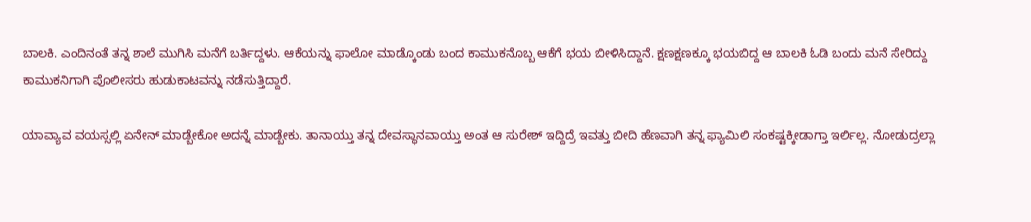ಬಾಲಕಿ. ಎಂದಿನಂತೆ ತನ್ನ ಶಾಲೆ ಮುಗಿಸಿ ಮನೆಗೆ ಬರ್ತಿದ್ದಳು. ಆಕೆಯನ್ನು ಫಾಲೋ ಮಾಡ್ಕೊಂಡು ಬಂದ ಕಾಮುಕನೊಬ್ಬ ಆಕೆಗೆ ಭಯ ಬೀಳಿಸಿದ್ದಾನೆ. ಕ್ಷಣಕ್ಷಣಕ್ಕೂ ಭಯಬಿದ್ದ ಆ ಬಾಲಕಿ ಓಡಿ ಬಂದು ಮನೆ ಸೇರಿದ್ದು ಕಾಮುಕನಿಗಾಗಿ ಪೊಲೀಸರು ಹುಡುಕಾಟವನ್ನು ನಡೆಸುತ್ತಿದ್ದಾರೆ.

ಯಾವ್ಯಾವ ವಯಸ್ಸಲ್ಲಿ ಏನೇನ್ ಮಾಡ್ಬೇಕೋ ಅದನ್ನೆ ಮಾಡ್ಬೇಕು. ತಾನಾಯ್ತು ತನ್ನ ದೇವಸ್ಥಾನವಾಯ್ತು ಅಂತ ಆ ಸುರೇಶ್ ಇದ್ದಿದ್ರೆ ಇವತ್ತು ಬೀದಿ ಹೆಣವಾಗಿ ತನ್ನ ಫ್ಯಾಮಿಲಿ ಸಂಕಷ್ಟಕ್ಕೀಡಾಗ್ತಾ ಇರ್ಲಿಲ್ಲ. ನೋಡುದ್ರಲ್ಲಾ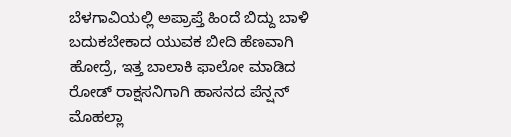ಬೆಳಗಾವಿಯಲ್ಲಿ ಅಪ್ರಾಪ್ತೆ ಹಿಂದೆ ಬಿದ್ದು ಬಾಳಿ ಬದುಕಬೇಕಾದ ಯುವಕ ಬೀದಿ ಹೆಣವಾಗಿ ಹೋದ್ರೆ, ಇತ್ತ ಬಾಲಾಕಿ ಫಾಲೋ ಮಾಡಿದ ರೋಡ್ ರಾಕ್ಷಸನಿಗಾಗಿ ಹಾಸನದ ಪೆನ್ಷನ್ ಮೊಹಲ್ಲಾ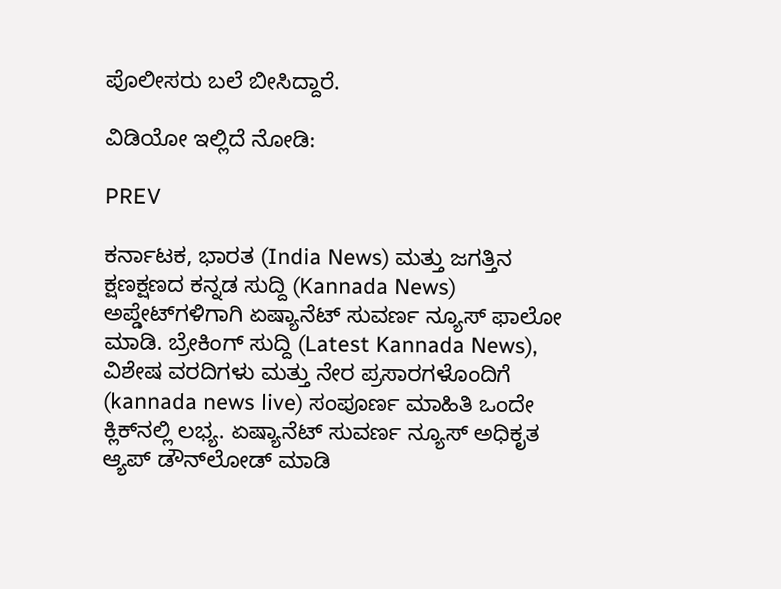ಪೊಲೀಸರು ಬಲೆ ಬೀಸಿದ್ದಾರೆ.

ವಿಡಿಯೋ ಇಲ್ಲಿದೆ ನೋಡಿ:

PREV

ಕರ್ನಾಟಕ, ಭಾರತ (India News) ಮತ್ತು ಜಗತ್ತಿನ ಕ್ಷಣಕ್ಷಣದ ಕನ್ನಡ ಸುದ್ದಿ (Kannada News) ಅಪ್ಡೇಟ್‌ಗಳಿಗಾಗಿ ಏಷ್ಯಾನೆಟ್ ಸುವರ್ಣ ನ್ಯೂಸ್‌ ಫಾಲೋ ಮಾಡಿ. ಬ್ರೇಕಿಂಗ್ ಸುದ್ದಿ (Latest Kannada News), ವಿಶೇಷ ವರದಿಗಳು ಮತ್ತು ನೇರ ಪ್ರಸಾರಗಳೊಂದಿಗೆ (kannada news live) ಸಂಪೂರ್ಣ ಮಾಹಿತಿ ಒಂದೇ ಕ್ಲಿಕ್‌ನಲ್ಲಿ ಲಭ್ಯ. ಏಷ್ಯಾನೆಟ್ ಸುವರ್ಣ ನ್ಯೂಸ್ ಅಧಿಕೃತ ಆ್ಯಪ್ ಡೌನ್‌ಲೋಡ್ ಮಾಡಿ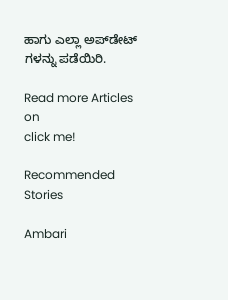ಹಾಗು ಎಲ್ಲಾ ಅಪ್‌ಡೇಟ್ ಗಳನ್ನು ಪಡೆಯಿರಿ.

Read more Articles on
click me!

Recommended Stories

Ambari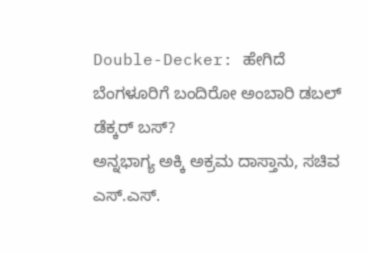Double-Decker: ಹೇಗಿದೆ ಬೆಂಗಳೂರಿಗೆ ಬಂದಿರೋ ಅಂಬಾರಿ ಡಬಲ್ ಡೆಕ್ಕರ್ ಬಸ್?
ಅನ್ನಭಾಗ್ಯ ಅಕ್ಕಿ ಅಕ್ರಮ ದಾಸ್ತಾನು, ಸಚಿವ ಎಸ್.ಎಸ್.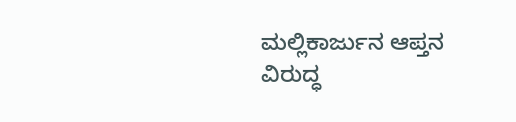ಮಲ್ಲಿಕಾರ್ಜುನ ಆಪ್ತನ ವಿರುದ್ಧ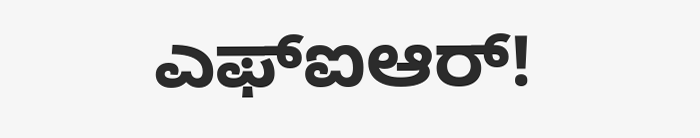ಎಫ್ಐಆರ್‌!